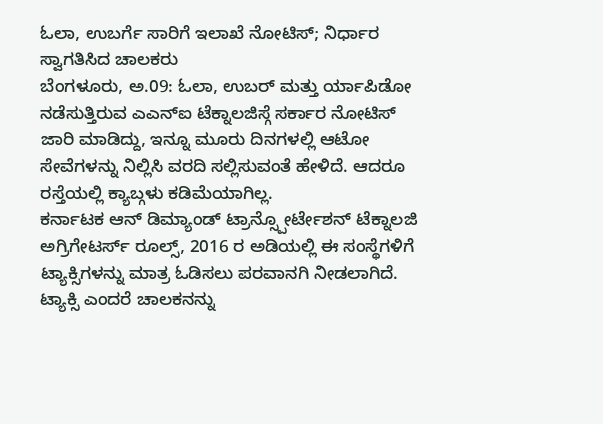ಓಲಾ, ಉಬರ್ಗೆ ಸಾರಿಗೆ ಇಲಾಖೆ ನೋಟಿಸ್; ನಿರ್ಧಾರ ಸ್ವಾಗತಿಸಿದ ಚಾಲಕರು
ಬೆಂಗಳೂರು, ಅ.09: ಓಲಾ, ಉಬರ್ ಮತ್ತು ರ್ಯಾಪಿಡೋ ನಡೆಸುತ್ತಿರುವ ಎಎನ್ಐ ಟೆಕ್ನಾಲಜಿಸ್ಗೆ ಸರ್ಕಾರ ನೋಟಿಸ್ ಜಾರಿ ಮಾಡಿದ್ದು, ಇನ್ನೂ ಮೂರು ದಿನಗಳಲ್ಲಿ ಆಟೋ ಸೇವೆಗಳನ್ನು ನಿಲ್ಲಿಸಿ ವರದಿ ಸಲ್ಲಿಸುವಂತೆ ಹೇಳಿದೆ. ಆದರೂ ರಸ್ತೆಯಲ್ಲಿ ಕ್ಯಾಬ್ಗಳು ಕಡಿಮೆಯಾಗಿಲ್ಲ.
ಕರ್ನಾಟಕ ಆನ್ ಡಿಮ್ಯಾಂಡ್ ಟ್ರಾನ್ಸ್ಪೋರ್ಟೇಶನ್ ಟೆಕ್ನಾಲಜಿ ಅಗ್ರಿಗೇಟರ್ಸ್ ರೂಲ್ಸ್, 2016 ರ ಅಡಿಯಲ್ಲಿ ಈ ಸಂಸ್ಥೆಗಳಿಗೆ ಟ್ಯಾಕ್ಸಿಗಳನ್ನು ಮಾತ್ರ ಓಡಿಸಲು ಪರವಾನಗಿ ನೀಡಲಾಗಿದೆ. ಟ್ಯಾಕ್ಸಿ ಎಂದರೆ ಚಾಲಕನನ್ನು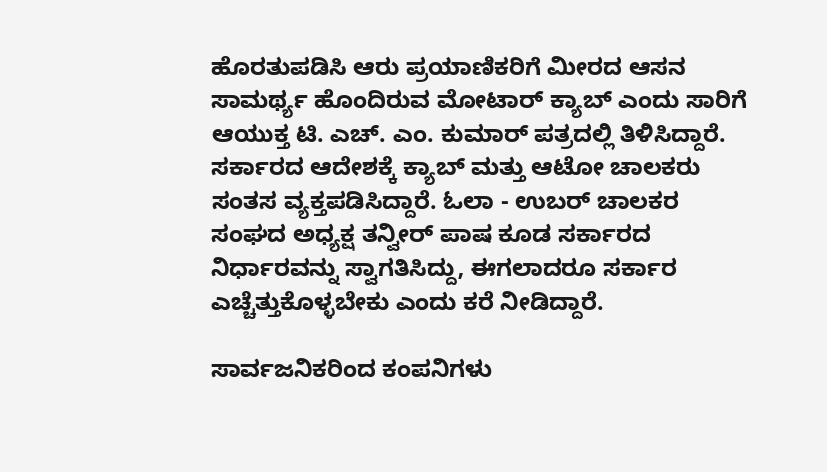ಹೊರತುಪಡಿಸಿ ಆರು ಪ್ರಯಾಣಿಕರಿಗೆ ಮೀರದ ಆಸನ ಸಾಮರ್ಥ್ಯ ಹೊಂದಿರುವ ಮೋಟಾರ್ ಕ್ಯಾಬ್ ಎಂದು ಸಾರಿಗೆ ಆಯುಕ್ತ ಟಿ. ಎಚ್. ಎಂ. ಕುಮಾರ್ ಪತ್ರದಲ್ಲಿ ತಿಳಿಸಿದ್ದಾರೆ.
ಸರ್ಕಾರದ ಆದೇಶಕ್ಕೆ ಕ್ಯಾಬ್ ಮತ್ತು ಆಟೋ ಚಾಲಕರು ಸಂತಸ ವ್ಯಕ್ತಪಡಿಸಿದ್ದಾರೆ. ಓಲಾ - ಉಬರ್ ಚಾಲಕರ ಸಂಘದ ಅಧ್ಯಕ್ಷ ತನ್ವೀರ್ ಪಾಷ ಕೂಡ ಸರ್ಕಾರದ ನಿರ್ಧಾರವನ್ನು ಸ್ವಾಗತಿಸಿದ್ದು, ಈಗಲಾದರೂ ಸರ್ಕಾರ ಎಚ್ಚೆತ್ತುಕೊಳ್ಳಬೇಕು ಎಂದು ಕರೆ ನೀಡಿದ್ದಾರೆ.

ಸಾರ್ವಜನಿಕರಿಂದ ಕಂಪನಿಗಳು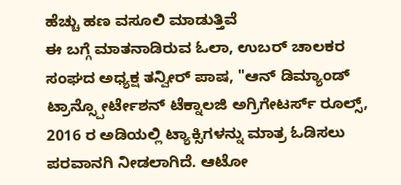ಹೆಚ್ಚು ಹಣ ವಸೂಲಿ ಮಾಡುತ್ತಿವೆ
ಈ ಬಗ್ಗೆ ಮಾತನಾಡಿರುವ ಓಲಾ, ಉಬರ್ ಚಾಲಕರ ಸಂಘದ ಅಧ್ಯಕ್ಷ ತನ್ವೀರ್ ಪಾಷ, "ಆನ್ ಡಿಮ್ಯಾಂಡ್ ಟ್ರಾನ್ಸ್ಪೋರ್ಟೇಶನ್ ಟೆಕ್ನಾಲಜಿ ಅಗ್ರಿಗೇಟರ್ಸ್ ರೂಲ್ಸ್, 2016 ರ ಅಡಿಯಲ್ಲಿ ಟ್ಯಾಕ್ಸಿಗಳನ್ನು ಮಾತ್ರ ಓಡಿಸಲು ಪರವಾನಗಿ ನೀಡಲಾಗಿದೆ. ಆಟೋ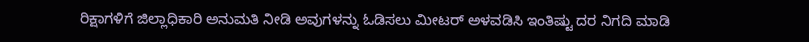ರಿಕ್ಷಾಗಳಿಗೆ ಜಿಲ್ಲಾಧಿಕಾರಿ ಅನುಮತಿ ನೀಡಿ ಅವುಗಳನ್ನು ಓಡಿಸಲು ಮೀಟರ್ ಅಳವಡಿಸಿ ಇಂತಿಷ್ಟು ದರ ನಿಗದಿ ಮಾಡಿ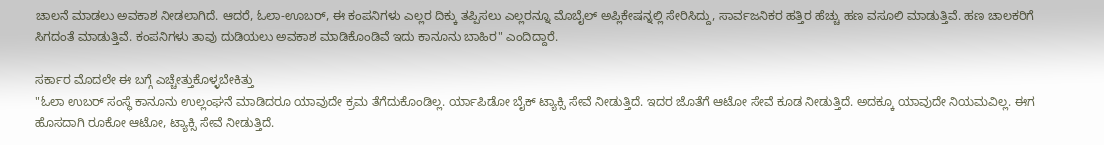ಚಾಲನೆ ಮಾಡಲು ಅವಕಾಶ ನೀಡಲಾಗಿದೆ. ಆದರೆ, ಓಲಾ-ಊಬರ್, ಈ ಕಂಪನಿಗಳು ಎಲ್ಲರ ದಿಕ್ಕು ತಪ್ಪಿಸಲು ಎಲ್ಲರನ್ನೂ ಮೊಬೈಲ್ ಅಪ್ಲಿಕೇಷನ್ನಲ್ಲಿ ಸೇರಿಸಿದ್ದು, ಸಾರ್ವಜನಿಕರ ಹತ್ತಿರ ಹೆಚ್ಚು ಹಣ ವಸೂಲಿ ಮಾಡುತ್ತಿವೆ. ಹಣ ಚಾಲಕರಿಗೆ ಸಿಗದಂತೆ ಮಾಡುತ್ತಿವೆ. ಕಂಪನಿಗಳು ತಾವು ದುಡಿಯಲು ಅವಕಾಶ ಮಾಡಿಕೊಂಡಿವೆ ಇದು ಕಾನೂನು ಬಾಹಿರ" ಎಂದಿದ್ದಾರೆ.

ಸರ್ಕಾರ ಮೊದಲೇ ಈ ಬಗ್ಗೆ ಎಚ್ಚೇತ್ತುಕೊಳ್ಳಬೇಕಿತ್ತು
"ಓಲಾ ಉಬರ್ ಸಂಸ್ಥೆ ಕಾನೂನು ಉಲ್ಲಂಘನೆ ಮಾಡಿದರೂ ಯಾವುದೇ ಕ್ರಮ ತೆಗೆದುಕೊಂಡಿಲ್ಲ. ರ್ಯಾಪಿಡೋ ಬೈಕ್ ಟ್ಯಾಕ್ಸಿ ಸೇವೆ ನೀಡುತ್ತಿದೆ. ಇದರ ಜೊತೆಗೆ ಆಟೋ ಸೇವೆ ಕೂಡ ನೀಡುತ್ತಿದೆ. ಅದಕ್ಕೂ ಯಾವುದೇ ನಿಯಮವಿಲ್ಲ. ಈಗ ಹೊಸದಾಗಿ ರೂಕೋ ಆಟೋ, ಟ್ಯಾಕ್ಸಿ ಸೇವೆ ನೀಡುತ್ತಿದೆ.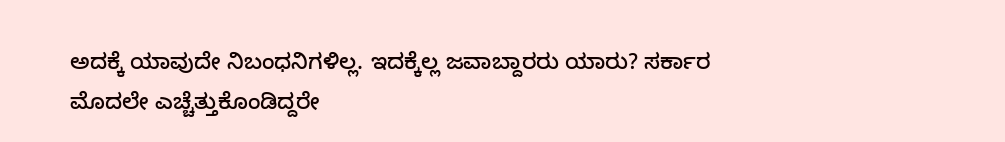ಅದಕ್ಕೆ ಯಾವುದೇ ನಿಬಂಧನಿಗಳಿಲ್ಲ. ಇದಕ್ಕೆಲ್ಲ ಜವಾಬ್ದಾರರು ಯಾರು? ಸರ್ಕಾರ ಮೊದಲೇ ಎಚ್ಚೆತ್ತುಕೊಂಡಿದ್ದರೇ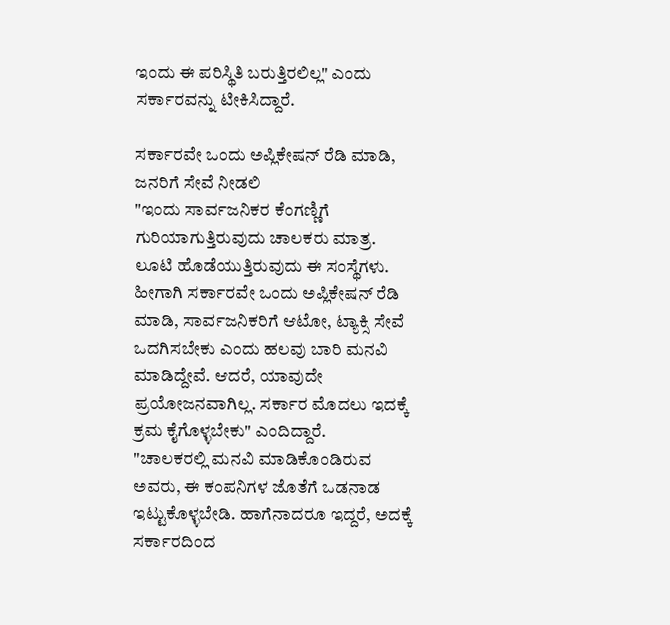ಇಂದು ಈ ಪರಿಸ್ಥಿತಿ ಬರುತ್ತಿರಲಿಲ್ಲ" ಎಂದು ಸರ್ಕಾರವನ್ನು ಟೀಕಿಸಿದ್ದಾರೆ.

ಸರ್ಕಾರವೇ ಒಂದು ಅಪ್ಲಿಕೇಷನ್ ರೆಡಿ ಮಾಡಿ, ಜನರಿಗೆ ಸೇವೆ ನೀಡಲಿ
"ಇಂದು ಸಾರ್ವಜನಿಕರ ಕೆಂಗಣ್ಣಿಗೆ ಗುರಿಯಾಗುತ್ತಿರುವುದು ಚಾಲಕರು ಮಾತ್ರ. ಲೂಟಿ ಹೊಡೆಯುತ್ತಿರುವುದು ಈ ಸಂಸ್ಥೆಗಳು. ಹೀಗಾಗಿ ಸರ್ಕಾರವೇ ಒಂದು ಅಪ್ಲಿಕೇಷನ್ ರೆಡಿ ಮಾಡಿ, ಸಾರ್ವಜನಿಕರಿಗೆ ಆಟೋ, ಟ್ಯಾಕ್ಸಿ ಸೇವೆ ಒದಗಿಸಬೇಕು ಎಂದು ಹಲವು ಬಾರಿ ಮನವಿ ಮಾಡಿದ್ದೇವೆ. ಆದರೆ, ಯಾವುದೇ ಪ್ರಯೋಜನವಾಗಿಲ್ಲ. ಸರ್ಕಾರ ಮೊದಲು ಇದಕ್ಕೆ ಕ್ರಮ ಕೈಗೊಳ್ಳಬೇಕು" ಎಂದಿದ್ದಾರೆ.
"ಚಾಲಕರಲ್ಲಿ ಮನವಿ ಮಾಡಿಕೊಂಡಿರುವ ಅವರು, ಈ ಕಂಪನಿಗಳ ಜೊತೆಗೆ ಒಡನಾಡ ಇಟ್ಟುಕೊಳ್ಳಬೇಡಿ. ಹಾಗೆನಾದರೂ ಇದ್ದರೆ, ಅದಕ್ಕೆ ಸರ್ಕಾರದಿಂದ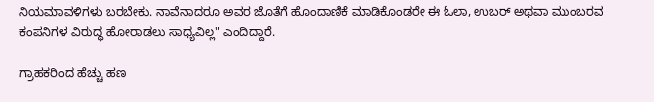ನಿಯಮಾವಳಿಗಳು ಬರಬೇಕು. ನಾವೆನಾದರೂ ಅವರ ಜೊತೆಗೆ ಹೊಂದಾಣಿಕೆ ಮಾಡಿಕೊಂಡರೇ ಈ ಓಲಾ, ಉಬರ್ ಅಥವಾ ಮುಂಬರವ ಕಂಪನಿಗಳ ವಿರುದ್ಧ ಹೋರಾಡಲು ಸಾಧ್ಯವಿಲ್ಲ" ಎಂದಿದ್ದಾರೆ.

ಗ್ರಾಹಕರಿಂದ ಹೆಚ್ಚು ಹಣ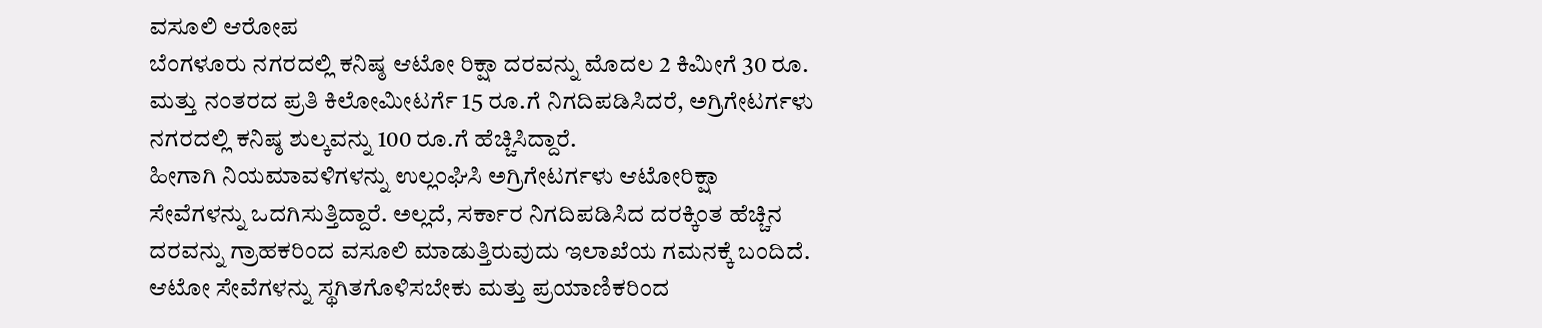ವಸೂಲಿ ಆರೋಪ
ಬೆಂಗಳೂರು ನಗರದಲ್ಲಿ ಕನಿಷ್ಠ ಆಟೋ ರಿಕ್ಷಾ ದರವನ್ನು ಮೊದಲ 2 ಕಿಮೀಗೆ 30 ರೂ. ಮತ್ತು ನಂತರದ ಪ್ರತಿ ಕಿಲೋಮೀಟರ್ಗೆ 15 ರೂ.ಗೆ ನಿಗದಿಪಡಿಸಿದರೆ, ಅಗ್ರಿಗೇಟರ್ಗಳು ನಗರದಲ್ಲಿ ಕನಿಷ್ಠ ಶುಲ್ಕವನ್ನು 100 ರೂ.ಗೆ ಹೆಚ್ಚಿಸಿದ್ದಾರೆ.
ಹೀಗಾಗಿ ನಿಯಮಾವಳಿಗಳನ್ನು ಉಲ್ಲಂಘಿಸಿ ಅಗ್ರಿಗೇಟರ್ಗಳು ಆಟೋರಿಕ್ಷಾ ಸೇವೆಗಳನ್ನು ಒದಗಿಸುತ್ತಿದ್ದಾರೆ. ಅಲ್ಲದೆ, ಸರ್ಕಾರ ನಿಗದಿಪಡಿಸಿದ ದರಕ್ಕಿಂತ ಹೆಚ್ಚಿನ ದರವನ್ನು ಗ್ರಾಹಕರಿಂದ ವಸೂಲಿ ಮಾಡುತ್ತಿರುವುದು ಇಲಾಖೆಯ ಗಮನಕ್ಕೆ ಬಂದಿದೆ. ಆಟೋ ಸೇವೆಗಳನ್ನು ಸ್ಥಗಿತಗೊಳಿಸಬೇಕು ಮತ್ತು ಪ್ರಯಾಣಿಕರಿಂದ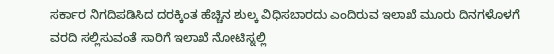ಸರ್ಕಾರ ನಿಗದಿಪಡಿಸಿದ ದರಕ್ಕಿಂತ ಹೆಚ್ಚಿನ ಶುಲ್ಕ ವಿಧಿಸಬಾರದು ಎಂದಿರುವ ಇಲಾಖೆ ಮೂರು ದಿನಗಳೊಳಗೆ ವರದಿ ಸಲ್ಲಿಸುವಂತೆ ಸಾರಿಗೆ ಇಲಾಖೆ ನೋಟಿಸ್ನಲ್ಲಿ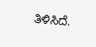ತಿಳಿಸಿದೆ.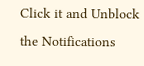Click it and Unblock the Notifications